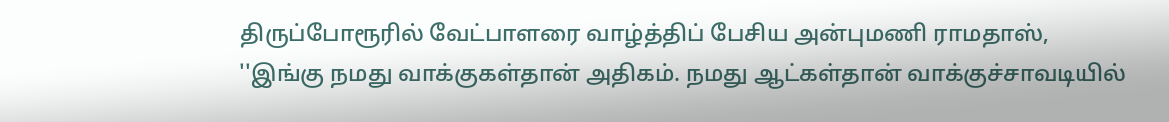திருப்போரூரில் வேட்பாளரை வாழ்த்திப் பேசிய அன்புமணி ராமதாஸ், ''இங்கு நமது வாக்குகள்தான் அதிகம். நமது ஆட்கள்தான் வாக்குச்சாவடியில்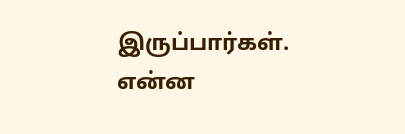இருப்பார்கள். என்ன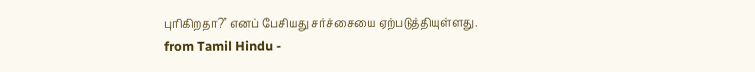புரிகிறதா?'' எனப் பேசியது சர்ச்சையை ஏற்படுத்தியுள்ளது.
from Tamil Hindu -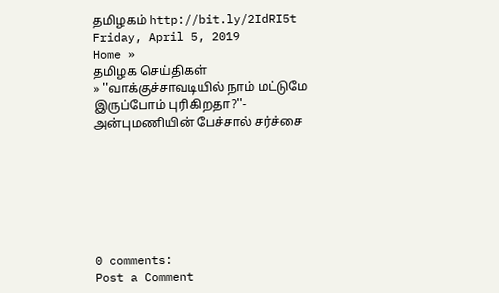தமிழகம் http://bit.ly/2IdRI5t
Friday, April 5, 2019
Home »
தமிழக செய்திகள்
» ''வாக்குச்சாவடியில் நாம் மட்டுமே இருப்போம் புரிகிறதா?''- அன்புமணியின் பேச்சால் சர்ச்சை







0 comments:
Post a Comment